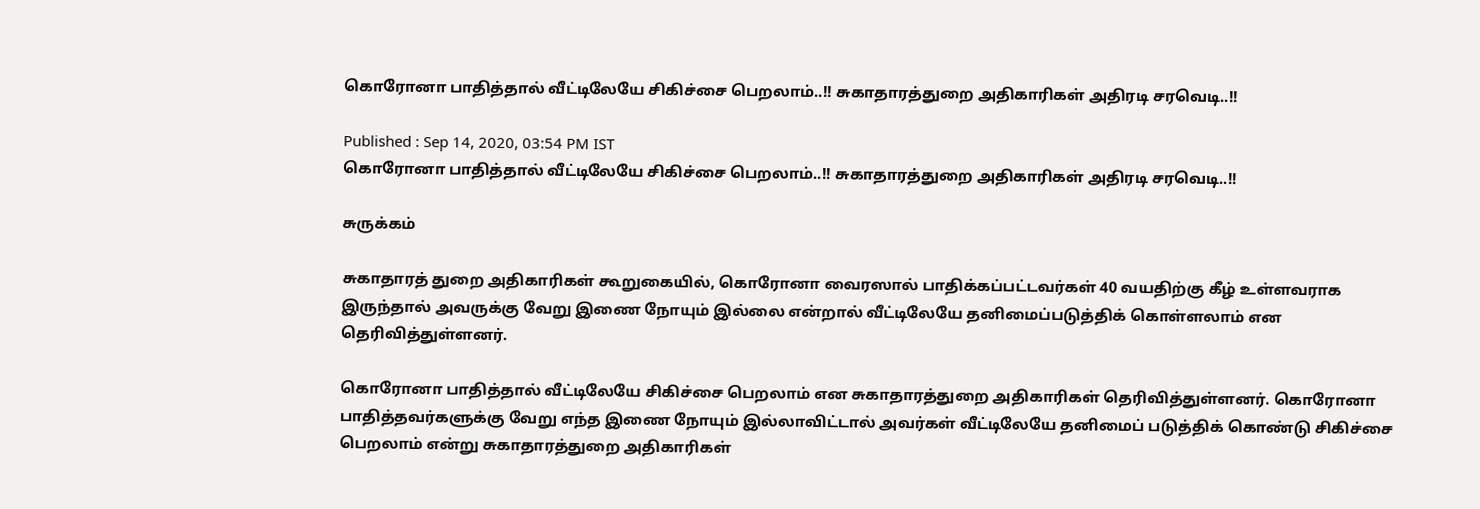கொரோனா பாதித்தால் வீட்டிலேயே சிகிச்சை பெறலாம்..!! சுகாதாரத்துறை அதிகாரிகள் அதிரடி சரவெடி..!!

Published : Sep 14, 2020, 03:54 PM IST
கொரோனா பாதித்தால் வீட்டிலேயே சிகிச்சை பெறலாம்..!! சுகாதாரத்துறை அதிகாரிகள் அதிரடி சரவெடி..!!

சுருக்கம்

சுகாதாரத் துறை அதிகாரிகள் கூறுகையில், கொரோனா வைரஸால் பாதிக்கப்பட்டவர்கள் 40 வயதிற்கு கீழ் உள்ளவராக இருந்தால் அவருக்கு வேறு இணை நோயும் இல்லை என்றால் வீட்டிலேயே தனிமைப்படுத்திக் கொள்ளலாம் என தெரிவித்துள்ளனர்.

கொரோனா பாதித்தால் வீட்டிலேயே சிகிச்சை பெறலாம் என சுகாதாரத்துறை அதிகாரிகள் தெரிவித்துள்ளனர். கொரோனா பாதித்தவர்களுக்கு வேறு எந்த இணை நோயும் இல்லாவிட்டால் அவர்கள் வீட்டிலேயே தனிமைப் படுத்திக் கொண்டு சிகிச்சை பெறலாம் என்று சுகாதாரத்துறை அதிகாரிகள்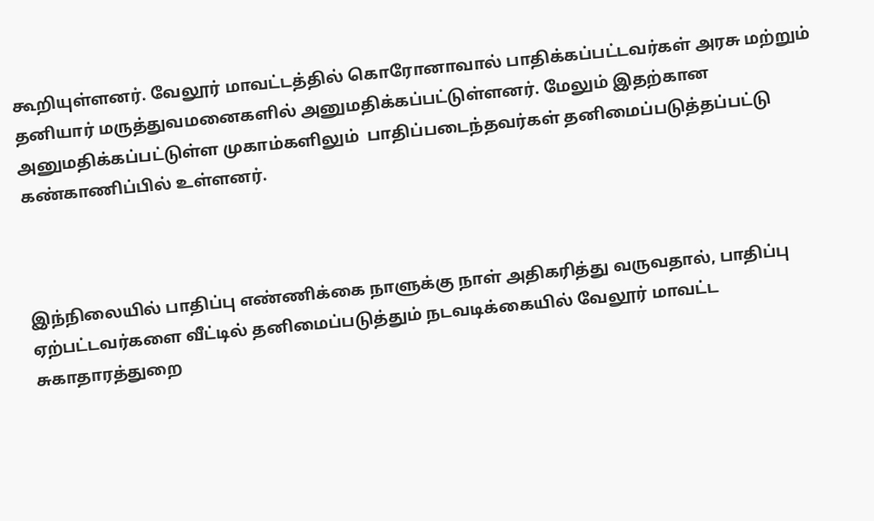கூறியுள்ளனர். வேலூர் மாவட்டத்தில் கொரோனாவால் பாதிக்கப்பட்டவர்கள் அரசு மற்றும் தனியார் மருத்துவமனைகளில் அனுமதிக்கப்பட்டுள்ளனர். மேலும் இதற்கான அனுமதிக்கப்பட்டுள்ள முகாம்களிலும்  பாதிப்படைந்தவர்கள் தனிமைப்படுத்தப்பட்டு கண்காணிப்பில் உள்ளனர்.



இந்நிலையில் பாதிப்பு எண்ணிக்கை நாளுக்கு நாள் அதிகரித்து வருவதால், பாதிப்பு ஏற்பட்டவர்களை வீட்டில் தனிமைப்படுத்தும் நடவடிக்கையில் வேலூர் மாவட்ட சுகாதாரத்துறை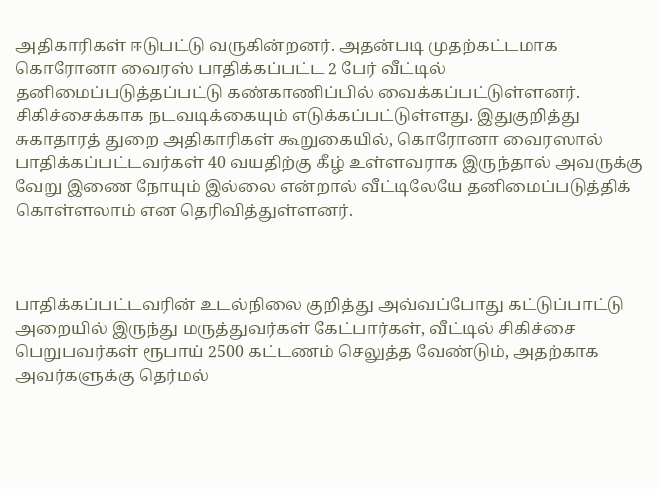அதிகாரிகள் ஈடுபட்டு வருகின்றனர். அதன்படி முதற்கட்டமாக கொரோனா வைரஸ் பாதிக்கப்பட்ட 2 பேர் வீட்டில் தனிமைப்படுத்தப்பட்டு கண்காணிப்பில் வைக்கப்பட்டுள்ளனர். சிகிச்சைக்காக நடவடிக்கையும் எடுக்கப்பட்டுள்ளது. இதுகுறித்து சுகாதாரத் துறை அதிகாரிகள் கூறுகையில், கொரோனா வைரஸால் பாதிக்கப்பட்டவர்கள் 40 வயதிற்கு கீழ் உள்ளவராக இருந்தால் அவருக்கு வேறு இணை நோயும் இல்லை என்றால் வீட்டிலேயே தனிமைப்படுத்திக் கொள்ளலாம் என தெரிவித்துள்ளனர்.



பாதிக்கப்பட்டவரின் உடல்நிலை குறித்து அவ்வப்போது கட்டுப்பாட்டு அறையில் இருந்து மருத்துவர்கள் கேட்பார்கள், வீட்டில் சிகிச்சை பெறுபவர்கள் ரூபாய் 2500 கட்டணம் செலுத்த வேண்டும், அதற்காக அவர்களுக்கு தெர்மல்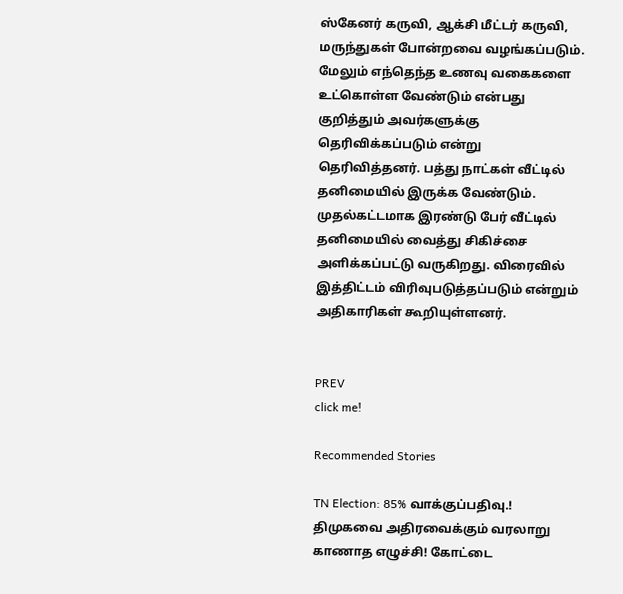ஸ்கேனர் கருவி, ஆக்சி மீட்டர் கருவி, மருந்துகள் போன்றவை வழங்கப்படும். மேலும் எந்தெந்த உணவு வகைகளை உட்கொள்ள வேண்டும் என்பது குறித்தும் அவர்களுக்கு தெரிவிக்கப்படும் என்று தெரிவித்தனர். பத்து நாட்கள் வீட்டில் தனிமையில் இருக்க வேண்டும். முதல்கட்டமாக இரண்டு பேர் வீட்டில் தனிமையில் வைத்து சிகிச்சை அளிக்கப்பட்டு வருகிறது. விரைவில் இத்திட்டம் விரிவுபடுத்தப்படும் என்றும் அதிகாரிகள் கூறியுள்ளனர்.


PREV
click me!

Recommended Stories

TN Election: 85% வாக்குப்பதிவு.! திமுகவை அதிரவைக்கும் வரலாறு காணாத எழுச்சி! கோட்டை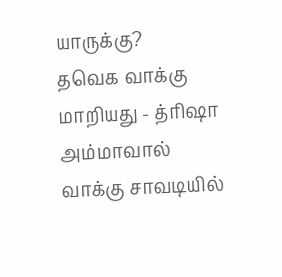யாருக்கு?
தவெக வாக்கு மாறியது - த்ரிஷா அம்மாவால் வாக்கு சாவடியில்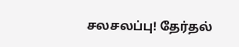சலசலப்பு! தேர்தல்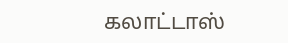கலாட்டாஸ்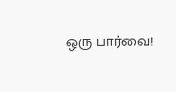ஒரு பார்வை!